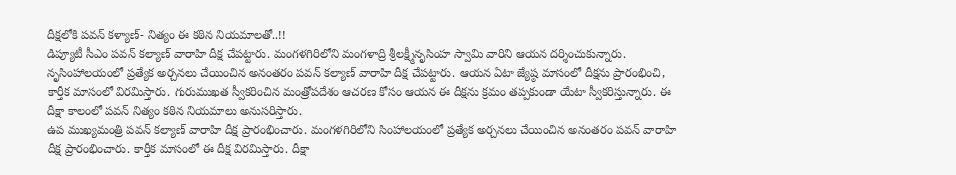దీక్షలోకి పవన్ కళ్యాణ్- నిత్యం ఈ కఠిన నియమాలతో..!!
డిప్యూటీ సీఎం పవన్ కల్యాణ్ వారాహి దీక్ష చేపట్టారు. మంగళగిరిలోని మంగళాద్రి శ్రీలక్ష్మీనృసింహ స్వామి వారిని ఆయన దర్శించుకున్నారు. నృసింహాలయంలో ప్రత్యేక అర్చనలు చేయించిన అనంతరం పవన్ కల్యాణ్ వారాహి దీక్ష చేపట్టారు. ఆయన ఏటా జ్యేష్ఠ మాసంలో దీక్షను ప్రారంభించి, కార్తీక మాసంలో విరమిస్తారు. గురుముఖత స్వీకరించిన మంత్రోపదేశం ఆచరణ కోసం ఆయన ఈ దీక్షను క్రమం తప్పకుండా యేటా స్వీకరిస్తున్నారు. ఈ దీక్షా కాలంలో పవన్ నిత్యం కఠిన నియమాలు అనుసరిస్తారు.
ఉప ముఖ్యమంత్రి పవన్ కల్యాణ్ వారాహి దీక్ష ప్రారంభించారు. మంగళగిరిలోని సింహాలయంలో ప్రత్యేక అర్చనలు చేయించిన అనంతరం పవన్ వారాహి దీక్ష ప్రారంభించారు. కార్తీక మాసంలో ఈ దీక్ష విరమిస్తారు. దీక్షా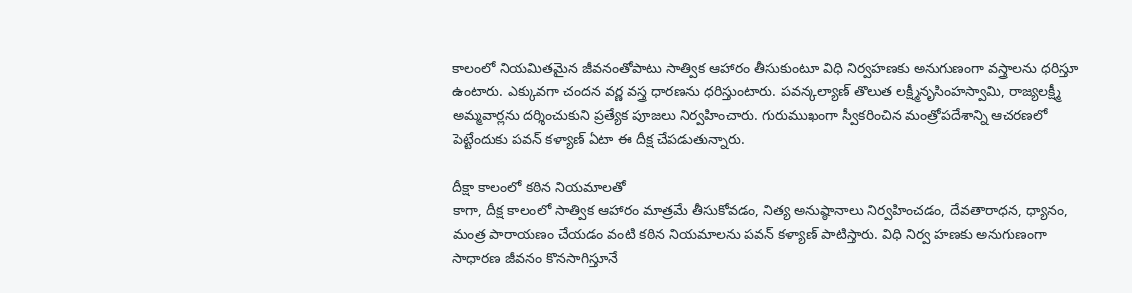కాలంలో నియమితమైన జీవనంతోపాటు సాత్విక ఆహారం తీసుకుంటూ విధి నిర్వహణకు అనుగుణంగా వస్త్రాలను ధరిస్తూ ఉంటారు. ఎక్కువగా చందన వర్ణ వస్త్ర ధారణను ధరిస్తుంటారు. పవన్కల్యాణ్ తొలుత లక్ష్మీనృసింహస్వామి, రాజ్యలక్ష్మీ అమ్మవార్లను దర్శించుకుని ప్రత్యేక పూజలు నిర్వహించారు. గురుముఖంగా స్వీకరించిన మంత్రోపదేశాన్ని ఆచరణలో పెట్టేందుకు పవన్ కళ్యాణ్ ఏటా ఈ దీక్ష చేపడుతున్నారు.

దీక్షా కాలంలో కఠిన నియమాలతో
కాగా, దీక్ష కాలంలో సాత్విక ఆహారం మాత్రమే తీసుకోవడం, నిత్య అనుష్ఠానాలు నిర్వహించడం, దేవతారాధన, ధ్యానం, మంత్ర పారాయణం చేయడం వంటి కఠిన నియమాలను పవన్ కళ్యాణ్ పాటిస్తారు. విధి నిర్వ హణకు అనుగుణంగా సాధారణ జీవనం కొనసాగిస్తూనే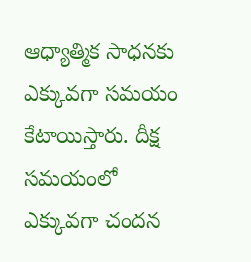ఆధ్యాత్మిక సాధనకు ఎక్కువగా సమయం కేటాయిస్తారు. దీక్ష సమయంలో ఎక్కువగా చందన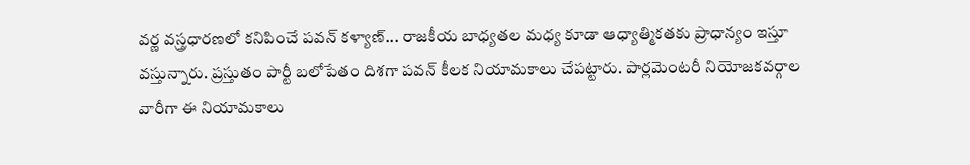వర్ణ వస్త్రధారణలో కనిపించే పవన్ కళ్యాణ్... రాజకీయ బాధ్యతల మధ్య కూడా ఆధ్యాత్మికతకు ప్రాధాన్యం ఇస్తూ వస్తున్నారు. ప్రస్తుతం పార్టీ బలోపేతం దిశగా పవన్ కీలక నియామకాలు చేపట్టారు. పార్లమెంటరీ నియోజకవర్గాల వారీగా ఈ నియామకాలు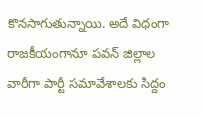కొనసాగుతున్నాయి. అదే విధంగా రాజకీయంగానూ పవన్ జిల్లాల వారీగా పార్టీ సమావేశాలకు సిద్దం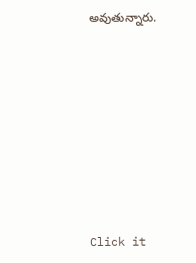అవుతున్నారు.













Click it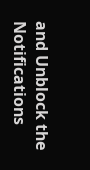and Unblock the Notifications